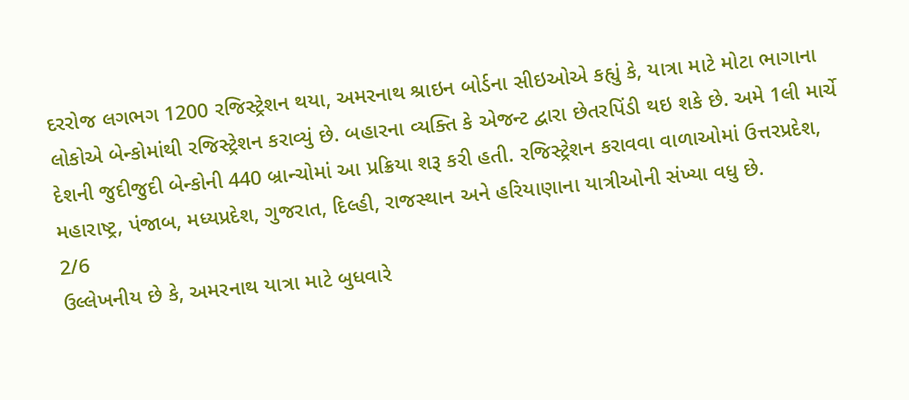દરરોજ લગભગ 1200 રજિસ્ટ્રેશન થયા, અમરનાથ શ્રાઇન બોર્ડના સીઇઓએ કહ્યું કે, યાત્રા માટે મોટા ભાગાના લોકોએ બેન્કોમાંથી રજિસ્ટ્રેશન કરાવ્યું છે. બહારના વ્યક્તિ કે એજન્ટ દ્વારા છેતરપિંડી થઇ શકે છે. અમે 1લી માર્ચે દેશની જુદીજુદી બેન્કોની 440 બ્રાન્ચોમાં આ પ્રક્રિયા શરૂ કરી હતી. રજિસ્ટ્રેશન કરાવવા વાળાઓમાં ઉત્તરપ્રદેશ, મહારાષ્ટ્ર, પંજાબ, મધ્યપ્રદેશ, ગુજરાત, દિલ્હી, રાજસ્થાન અને હરિયાણાના યાત્રીઓની સંખ્યા વધુ છે.
2/6
ઉલ્લેખનીય છે કે, અમરનાથ યાત્રા માટે બુધવારે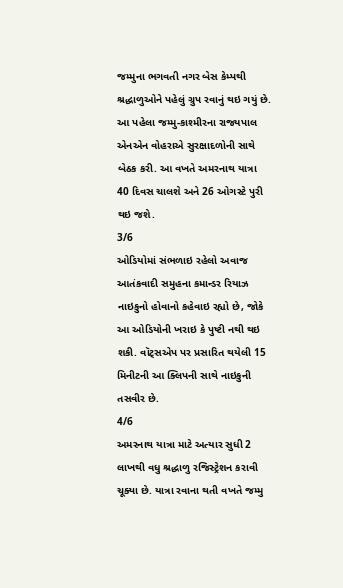જમ્મુના ભગવતી નગર બેસ કેમ્પથી શ્રદ્ધાળુઓને પહેલું ગ્રુપ રવાનું થઇ ગયું છે. આ પહેલા જમ્મુ-કાશ્મીરના રાજ્યપાલ એનએન વોહરાએ સુરક્ષાદળોની સાથે બેઠક કરી. આ વખતે અમરનાથ યાત્રા 40 દિવસ ચાલશે અને 26 ઓગસ્ટે પુરી થઇ જશે.
3/6
ઓડિયોમાં સંભળાઇ રહેલો અવાજ આતંકવાદી સમુહના કમાન્ડર રિયાઝ નાઇકુનો હોવાનો કહેવાઇ રહ્યો છે, જોકે આ ઓડિયોની ખરાઇ કે પુષ્ટી નથી થઇ શકી. વૉટ્સએપ પર પ્રસારિત થયેલી 15 મિનીટની આ ક્લિપની સાથે નાઇકુની તસવીર છે.
4/6
અમરનાથ યાત્રા માટે અત્યાર સુધી 2 લાખથી વધુ શ્રદ્ધાળુ રજિસ્ટ્રેશન કરાવી ચૂક્યા છે. યાત્રા રવાના થતી વખતે જમ્મુ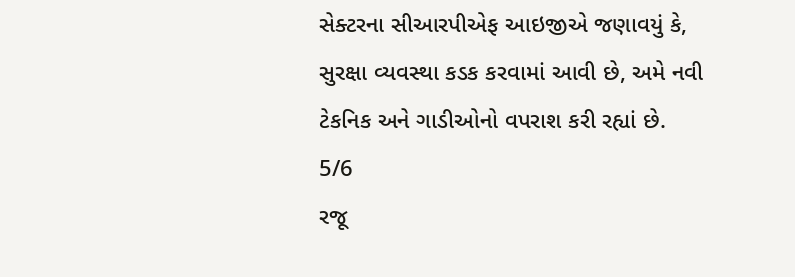સેક્ટરના સીઆરપીએફ આઇજીએ જણાવયું કે, સુરક્ષા વ્યવસ્થા કડક કરવામાં આવી છે, અમે નવી ટેકનિક અને ગાડીઓનો વપરાશ કરી રહ્યાં છે.
5/6
રજૂ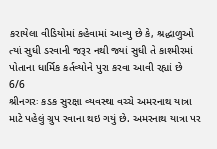કરાયેલા વીડિયોમાં કહેવામાં આવ્યુ છે કે, શ્રદ્ધાળુઓ ત્યાં સુધી ડરવાની જરૂર નથી જ્યાં સુધી તે કાશ્મીરમાં પોતાના ધાર્મિક કર્તવ્યોને પુરા કરવા આવી રહ્યાં છે
6/6
શ્રીનગરઃ કડક સુરક્ષા વ્યવસ્થા વચ્ચે અમરનાથ યાત્રા માટે પહેલું ગ્રુપ રવાના થઇ ગયું છે. અમરનાથ યાત્રા પર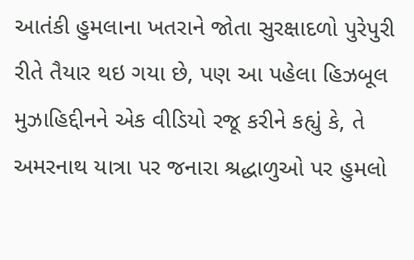આતંકી હુમલાના ખતરાને જોતા સુરક્ષાદળો પુરેપુરી રીતે તૈયાર થઇ ગયા છે, પણ આ પહેલા હિઝબૂલ મુઝાહિદ્દીનને એક વીડિયો રજૂ કરીને કહ્યું કે, તે અમરનાથ યાત્રા પર જનારા શ્રદ્ધાળુઓ પર હુમલો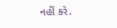નહીં કરે.